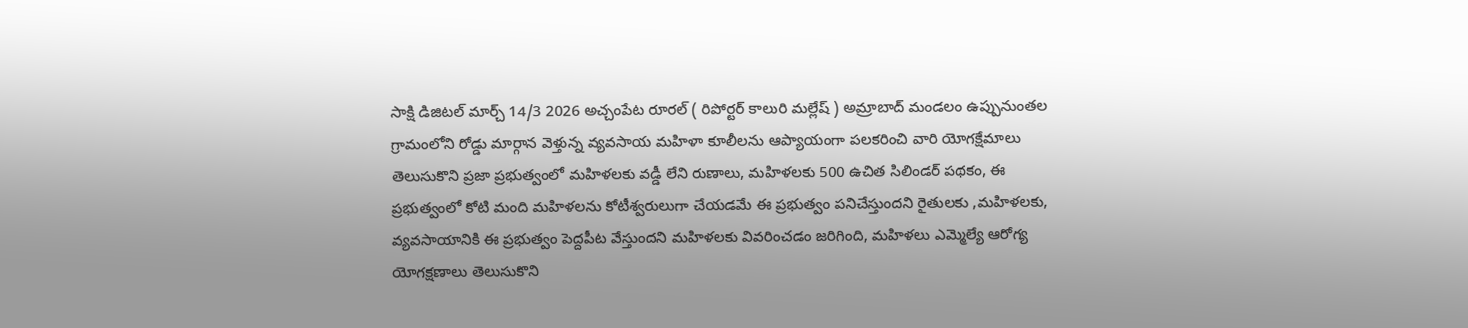సాక్షి డిజిటల్ మార్చ్ 14/3 2026 అచ్చంపేట రూరల్ ( రిపోర్టర్ కాలురి మల్లేష్ ) అమ్రాబాద్ మండలం ఉప్పునుంతల గ్రామంలోని రోడ్డు మార్గాన వెళ్తున్న వ్యవసాయ మహిళా కూలీలను ఆప్యాయంగా పలకరించి వారి యోగక్షేమాలు తెలుసుకొని ప్రజా ప్రభుత్వంలో మహిళలకు వడ్డీ లేని రుణాలు, మహిళలకు 500 ఉచిత సిలిండర్ పథకం, ఈ ప్రభుత్వంలో కోటి మంది మహిళలను కోటీశ్వరులుగా చేయడమే ఈ ప్రభుత్వం పనిచేస్తుందని రైతులకు ,మహిళలకు, వ్యవసాయానికి ఈ ప్రభుత్వం పెద్దపీట వేస్తుందని మహిళలకు వివరించడం జరిగింది, మహిళలు ఎమ్మెల్యే ఆరోగ్య యోగక్షణాలు తెలుసుకొని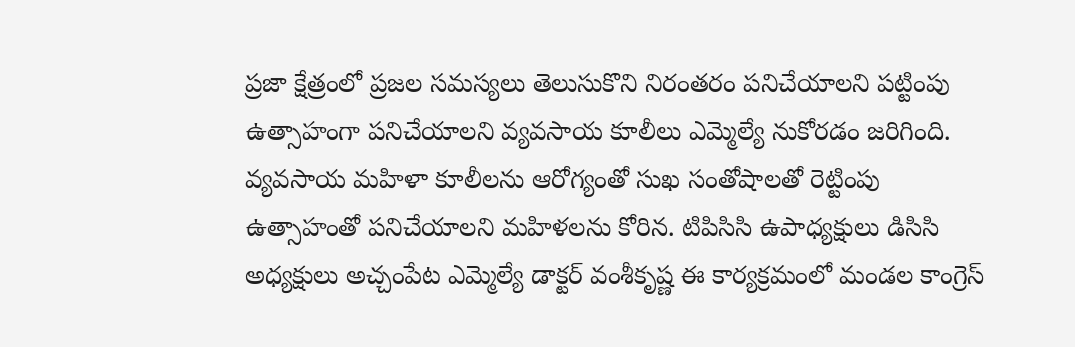ప్రజా క్షేత్రంలో ప్రజల సమస్యలు తెలుసుకొని నిరంతరం పనిచేయాలని పట్టింపు ఉత్సాహంగా పనిచేయాలని వ్యవసాయ కూలీలు ఎమ్మెల్యే నుకోరడం జరిగింది. వ్యవసాయ మహిళా కూలీలను ఆరోగ్యంతో సుఖ సంతోషాలతో రెట్టింపు ఉత్సాహంతో పనిచేయాలని మహిళలను కోరిన. టిపిసిసి ఉపాధ్యక్షులు డిసిసి అధ్యక్షులు అచ్చంపేట ఎమ్మెల్యే డాక్టర్ వంశీకృష్ణ ఈ కార్యక్రమంలో మండల కాంగ్రెస్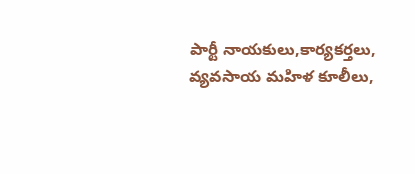పార్టీ నాయకులు,కార్యకర్తలు, వ్యవసాయ మహిళ కూలీలు,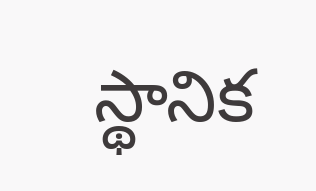స్థానిక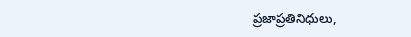ప్రజాప్రతినిధులు,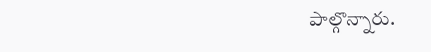పాల్గొన్నారు.